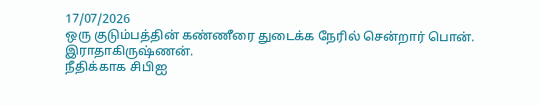17/07/2026
ஒரு குடும்பத்தின் கண்ணீரை துடைக்க நேரில் சென்றார் பொன். இராதாகிருஷ்ணன்.
நீதிக்காக சிபிஐ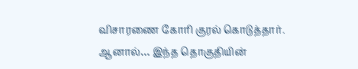விசாரணை கோரி குரல் கொடுத்தார்.
ஆனால்… இந்த தொகுதியின்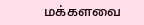மக்களவை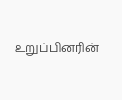உறுப்பினரின்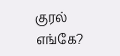குரல் எங்கே?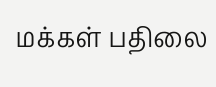மக்கள் பதிலை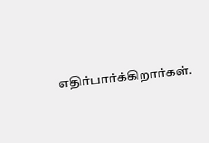எதிர்பார்க்கிறார்கள்.